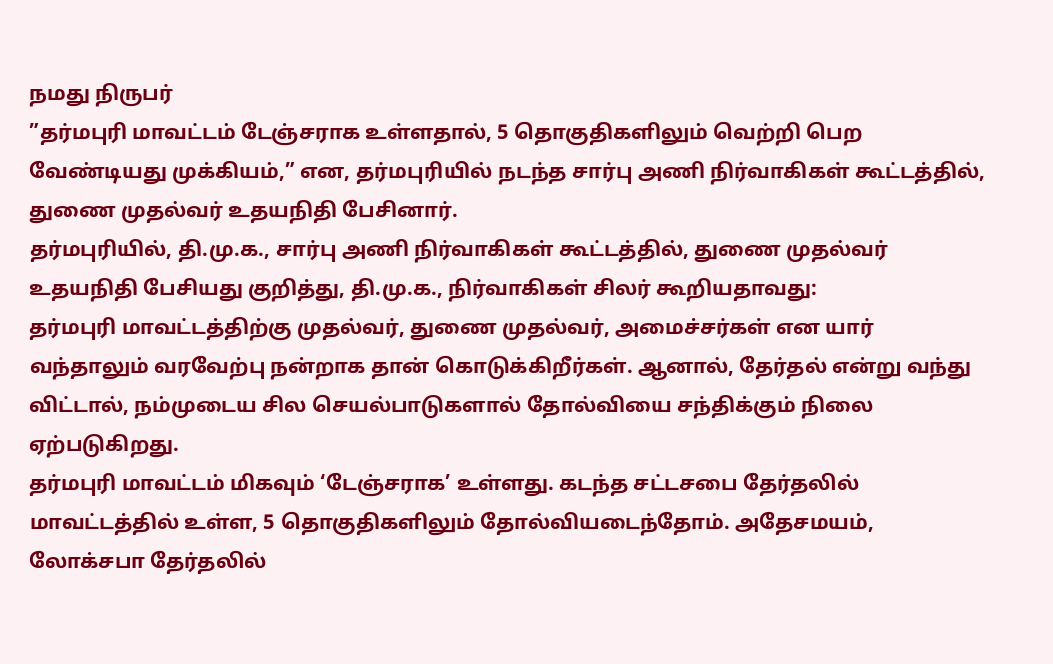நமது நிருபர்
”தர்மபுரி மாவட்டம் டேஞ்சராக உள்ளதால், 5 தொகுதிகளிலும் வெற்றி பெற வேண்டியது முக்கியம்,” என, தர்மபுரியில் நடந்த சார்பு அணி நிர்வாகிகள் கூட்டத்தில், துணை முதல்வர் உதயநிதி பேசினார்.
தர்மபுரியில், தி.மு.க., சார்பு அணி நிர்வாகிகள் கூட்டத்தில், துணை முதல்வர் உதயநிதி பேசியது குறித்து, தி.மு.க., நிர்வாகிகள் சிலர் கூறியதாவது:
தர்மபுரி மாவட்டத்திற்கு முதல்வர், துணை முதல்வர், அமைச்சர்கள் என யார் வந்தாலும் வரவேற்பு நன்றாக தான் கொடுக்கிறீர்கள். ஆனால், தேர்தல் என்று வந்து விட்டால், நம்முடைய சில செயல்பாடுகளால் தோல்வியை சந்திக்கும் நிலை ஏற்படுகிறது.
தர்மபுரி மாவட்டம் மிகவும் ‘டேஞ்சராக’ உள்ளது. கடந்த சட்டசபை தேர்தலில் மாவட்டத்தில் உள்ள, 5 தொகுதிகளிலும் தோல்வியடைந்தோம். அதேசமயம், லோக்சபா தேர்தலில்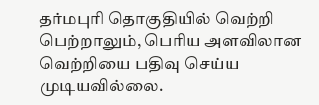தர்மபுரி தொகுதியில் வெற்றி பெற்றாலும், பெரிய அளவிலான வெற்றியை பதிவு செய்ய முடியவில்லை.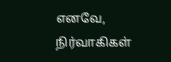எனவே, நிர்வாகிகள்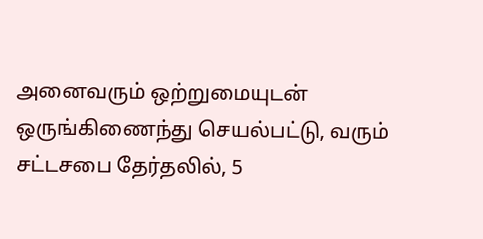அனைவரும் ஒற்றுமையுடன் ஒருங்கிணைந்து செயல்பட்டு, வரும் சட்டசபை தேர்தலில், 5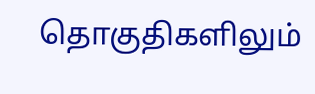தொகுதிகளிலும்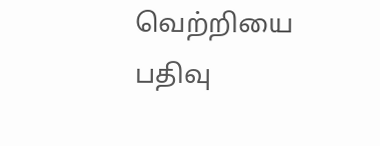வெற்றியை பதிவு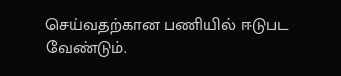செய்வதற்கான பணியில் ஈடுபட வேண்டும்.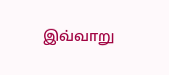இவ்வாறு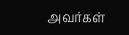அவர்கள்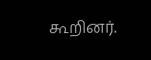கூறினர்.